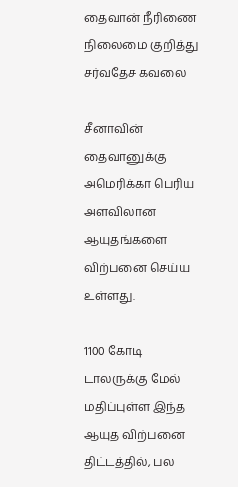தைவான் நீரிணை நிலைமை குறித்து சர்வதேச கவலை

சீனாவின் தைவானுக்கு அமெரிக்கா பெரிய அளவிலான ஆயுதங்களை விற்பனை செய்ய உள்ளது.

1100 கோடி டாலருக்கு மேல் மதிப்புள்ள இந்த ஆயுத விற்பனை திட்டத்தில், பல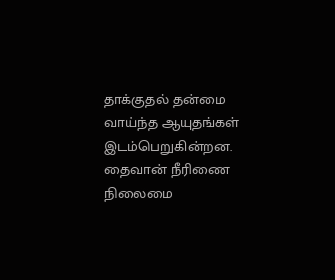தாக்குதல் தன்மை வாய்ந்த ஆயுதங்கள் இடம்பெறுகின்றன. தைவான் நீரிணை நிலைமை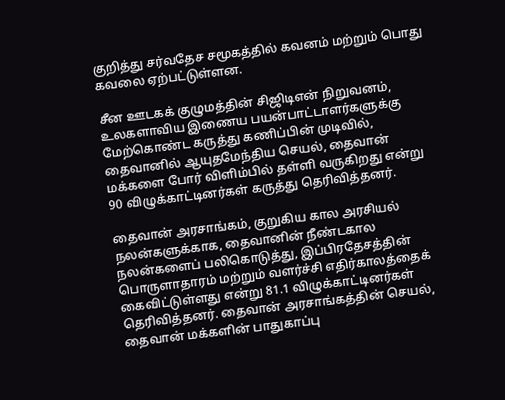குறித்து சர்வதேச சமூகத்தில் கவனம் மற்றும் பொது கவலை ஏற்பட்டுள்ளன.

சீன ஊடகக் குழுமத்தின் சிஜிடிஎன் நிறுவனம், உலகளாவிய இணைய பயன்பாட்டாளர்களுக்கு மேற்கொண்ட கருத்து கணிப்பின் முடிவில், தைவானில் ஆயுதமேந்திய செயல், தைவான் மக்களை போர் விளிம்பில் தள்ளி வருகிறது என்று 90 விழுக்காட்டினர்கள் கருத்து தெரிவித்தனர்.

தைவான் அரசாங்கம், குறுகிய கால அரசியல் நலன்களுக்காக, தைவானின் நீண்டகால நலன்களைப் பலிகொடுத்து, இப்பிரதேசத்தின் பொருளாதாரம் மற்றும் வளர்ச்சி எதிர்காலத்தைக் கைவிட்டுள்ளது என்று 81.1 விழுக்காட்டினர்கள் தெரிவித்தனர். தைவான் அரசாங்கத்தின் செயல், தைவான் மக்களின் பாதுகாப்பு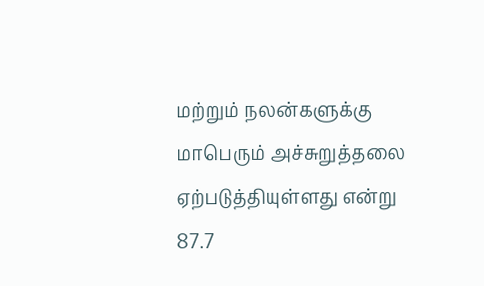மற்றும் நலன்களுக்கு மாபெரும் அச்சுறுத்தலை ஏற்படுத்தியுள்ளது என்று 87.7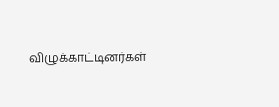விழுக்காட்டினர்கள்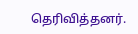தெரிவித்தனர்.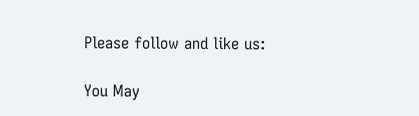Please follow and like us:

You May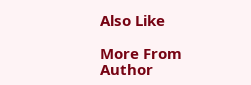Also Like

More From Author